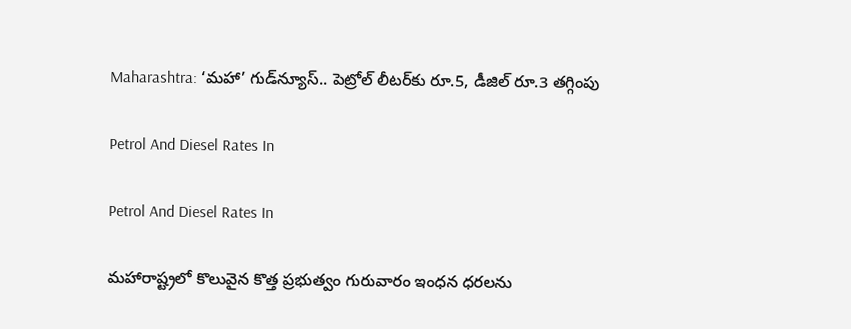Maharashtra: ‘మహా’ గుడ్‌న్యూస్.. పెట్రోల్ లీటర్‌కు రూ.5, డీజిల్‌ రూ.3 తగ్గింపు

Petrol And Diesel Rates In

Petrol And Diesel Rates In

మహారాష్ట్రలో కొలువైన కొత్త ప్రభుత్వం గురువారం ఇంధన ధరలను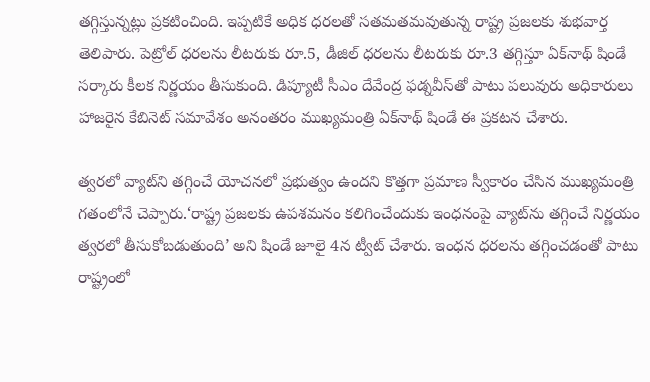తగ్గిస్తున్నట్లు ప్రకటించింది. ఇప్పటికే అధిక ధరలతో సతమతమవుతున్న రాష్ట్ర ప్రజలకు శుభవార్త తెలిపారు. పెట్రోల్ ధరలను లీటరుకు రూ.5, డీజిల్ ధరలను లీటరుకు రూ.3 తగ్గిస్తూ ఏక్‌నాథ్ షిండే సర్కారు కీలక నిర్ణయం తీసుకుంది. డిప్యూటీ సీఎం దేవేంద్ర ఫడ్నవీస్‌తో పాటు పలువురు అధికారులు హాజరైన కేబినెట్ సమావేశం అనంతరం ముఖ్యమంత్రి ఏక్‌నాథ్ షిండే ఈ ప్రకటన చేశారు.

త్వరలో వ్యాట్‌ని తగ్గించే యోచనలో ప్రభుత్వం ఉందని కొత్తగా ప్రమాణ స్వీకారం చేసిన ముఖ్యమంత్రి గతంలోనే చెప్పారు.‘రాష్ట్ర ప్రజలకు ఉపశమనం కలిగించేందుకు ఇంధనంపై వ్యాట్‌ను తగ్గించే నిర్ణయం త్వరలో తీసుకోబడుతుంది’ అని షిండే జూలై 4న ట్వీట్ చేశారు. ఇంధన ధరలను తగ్గించడంతో పాటు రాష్ట్రంలో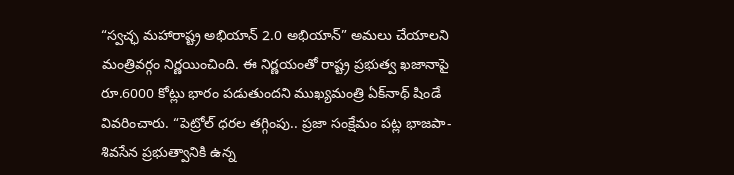“స్వచ్ఛ మహారాష్ట్ర అభియాన్ 2.0 అభియాన్” అమలు చేయాలని మంత్రివర్గం నిర్ణయించింది. ఈ నిర్ణయంతో రాష్ట్ర ప్రభుత్వ ఖజానాపై రూ.6000 కోట్లు భారం పడుతుందని ముఖ్యమంత్రి ఏక్‌నాథ్ షిండే వివరించారు. “పెట్రోల్ ధరల తగ్గింపు.. ప్రజా సంక్షేమం పట్ల భాజపా-శివసేన ప్రభుత్వానికి ఉన్న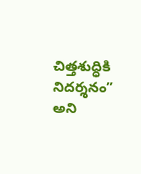చిత్తశుద్ధికి నిదర్శనం” అని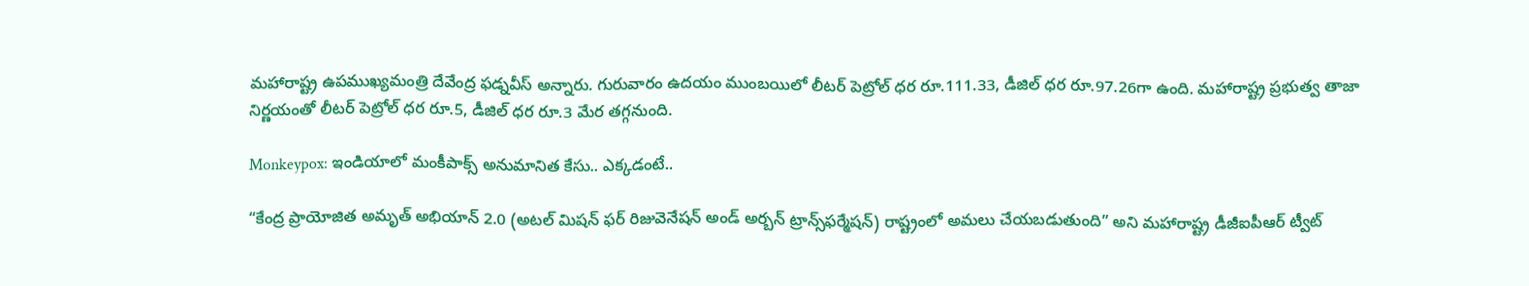మహారాష్ట్ర ఉపముఖ్యమంత్రి దేవేంద్ర ఫడ్నవీస్ అన్నారు. గురువారం ఉదయం ముంబయిలో లీటర్ పెట్రోల్ ధర రూ.111.33, డీజిల్ ధర రూ.97.26గా ఉంది. మహారాష్ట్ర ప్రభుత్వ తాజా నిర్ణయంతో లీటర్ పెట్రోల్ ధర రూ.5, డీజిల్ ధర రూ.3 మేర తగ్గనుంది.

Monkeypox: ఇండియాలో మంకీపాక్స్ అనుమానిత కేసు.. ఎక్కడంటే..

“కేంద్ర ప్రాయోజిత అమృత్ అభియాన్ 2.0 (అటల్ మిషన్ ఫర్ రిజువెనేషన్ అండ్ అర్బన్ ట్రాన్స్‌ఫర్మేషన్) రాష్ట్రంలో అమలు చేయబడుతుంది” అని మహారాష్ట్ర డీజీఐపీఆర్ ట్వీట్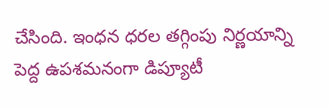చేసింది. ఇంధన ధరల తగ్గింపు నిర్ణయాన్ని పెద్ద ఉపశమనంగా డిప్యూటీ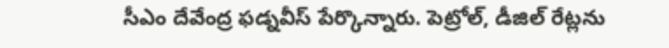సీఎం దేవేంద్ర ఫడ్నవీస్ పేర్కొన్నారు. పెట్రోల్, డీజిల్ రేట్లను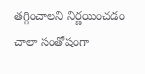తగ్గించాలని నిర్ణయించడం చాలా సంతోషంగా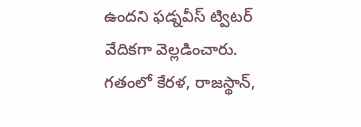ఉందని ఫడ్నవీస్ ట్విటర్ వేదికగా వెల్లడించారు. గతంలో కేరళ, రాజస్థాన్‌,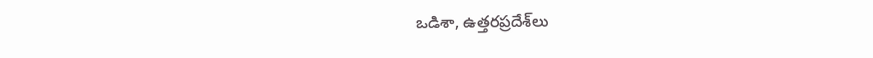ఒడిశా, ఉత్తరప్రదేశ్‌లు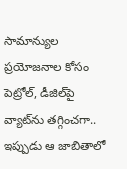సామాన్యుల ప్రయోజనాల కోసం పెట్రోల్‌, డీజిల్‌పై వ్యాట్‌ను తగ్గించగా.. ఇప్పుడు ఆ జాబితాలో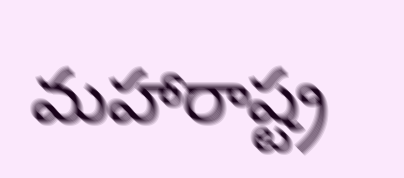మహారాష్ట్ర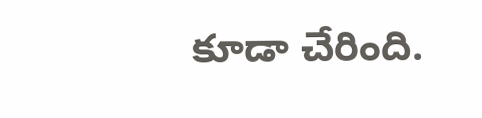కూడా చేరింది.